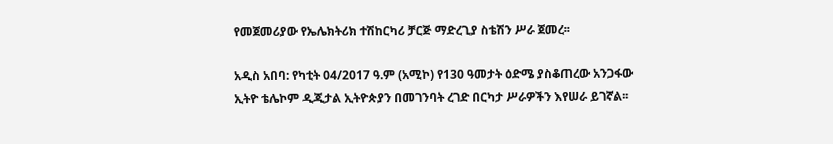የመጀመሪያው የኤሌክትሪክ ተሽከርካሪ ቻርጅ ማድረጊያ ስቴሽን ሥራ ጀመረ፡፡

አዲስ አበባ: የካቲት 04/2017 ዓ.ም (አሚኮ) የ130 ዓመታት ዕድሜ ያስቆጠረው አንጋፋው ኢትዮ ቴሌኮም ዲጂታል ኢትዮጵያን በመገንባት ረገድ በርካታ ሥራዎችን እየሠራ ይገኛል፡፡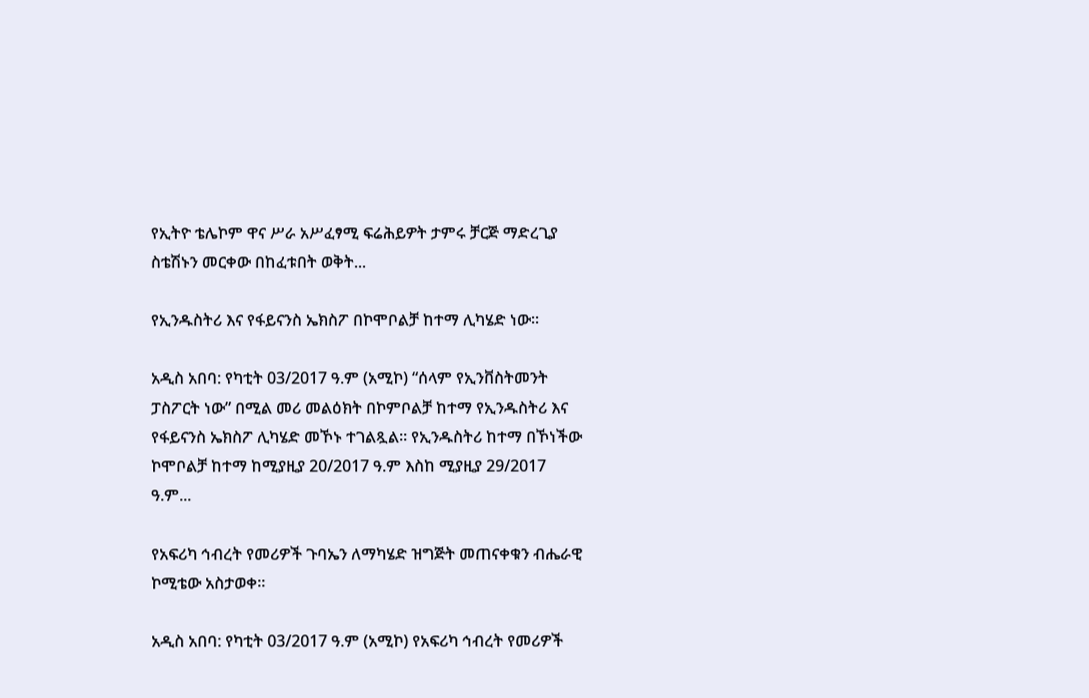የኢትዮ ቴሌኮም ዋና ሥራ አሥፈፃሚ ፍሬሕይዎት ታምሩ ቻርጅ ማድረጊያ ስቴሽኑን መርቀው በከፈቱበት ወቅት...

የኢንዱስትሪ እና የፋይናንስ ኤክስፖ በኮሞቦልቻ ከተማ ሊካሄድ ነው፡፡

አዲስ አበባ: የካቲት 03/2017 ዓ.ም (አሚኮ) “ሰላም የኢንቨስትመንት ፓስፖርት ነው” በሚል መሪ መልዕክት በኮምቦልቻ ከተማ የኢንዱስትሪ እና የፋይናንስ ኤክስፖ ሊካሄድ መኾኑ ተገልጿል፡፡ የኢንዱስትሪ ከተማ በኾነችው ኮሞቦልቻ ከተማ ከሚያዚያ 20/2017 ዓ.ም እስከ ሚያዚያ 29/2017 ዓ.ም...

የአፍሪካ ኅብረት የመሪዎች ጉባኤን ለማካሄድ ዝግጅት መጠናቀቁን ብሔራዊ ኮሚቴው አስታወቀ።

አዲስ አበባ: የካቲት 03/2017 ዓ.ም (አሚኮ) የአፍሪካ ኅብረት የመሪዎች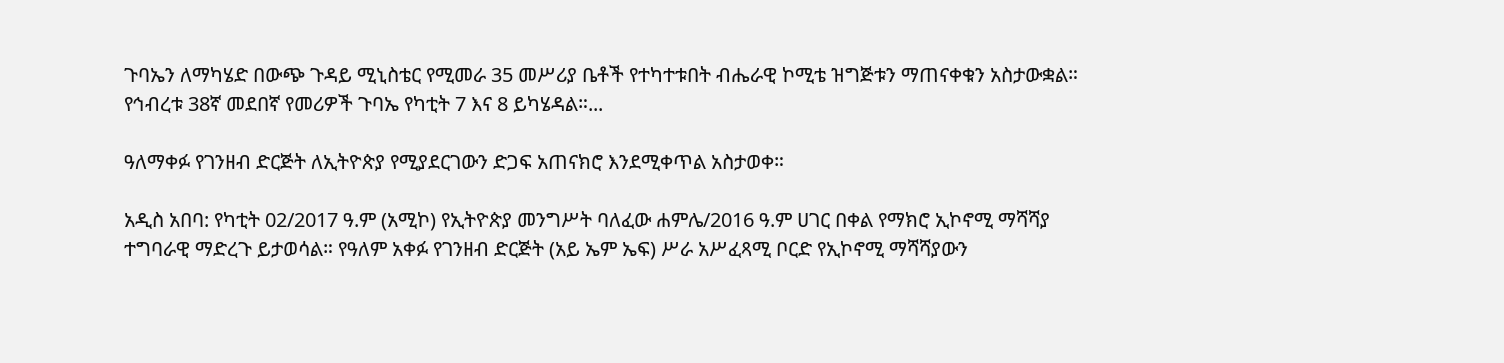ጉባኤን ለማካሄድ በውጭ ጉዳይ ሚኒስቴር የሚመራ 35 መሥሪያ ቤቶች የተካተቱበት ብሔራዊ ኮሚቴ ዝግጅቱን ማጠናቀቁን አስታውቋል። የኅብረቱ 38ኛ መደበኛ የመሪዎች ጉባኤ የካቲት 7 እና 8 ይካሄዳል።...

ዓለማቀፉ የገንዘብ ድርጅት ለኢትዮጵያ የሚያደርገውን ድጋፍ አጠናክሮ እንደሚቀጥል አስታወቀ።

አዲስ አበባ: የካቲት 02/2017 ዓ.ም (አሚኮ) የኢትዮጵያ መንግሥት ባለፈው ሐምሌ/2016 ዓ.ም ሀገር በቀል የማክሮ ኢኮኖሚ ማሻሻያ ተግባራዊ ማድረጉ ይታወሳል። የዓለም አቀፉ የገንዘብ ድርጅት (አይ ኤም ኤፍ) ሥራ አሥፈጻሚ ቦርድ የኢኮኖሚ ማሻሻያውን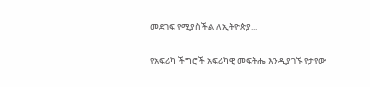መደገፍ የሚያስችል ለኢትዮጵያ...

የአፍሪካ ችግሮች አፍሪካዊ መፍትሔ እንዲያገኙ የታየው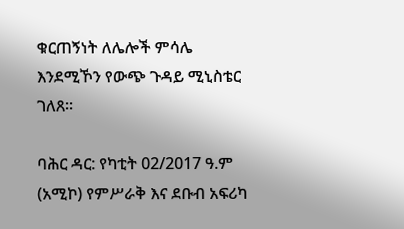ቁርጠኝነት ለሌሎች ምሳሌ እንደሚኾን የውጭ ጉዳይ ሚኒስቴር ገለጸ።

ባሕር ዳር: የካቲት 02/2017 ዓ.ም (አሚኮ) የምሥራቅ እና ደቡብ አፍሪካ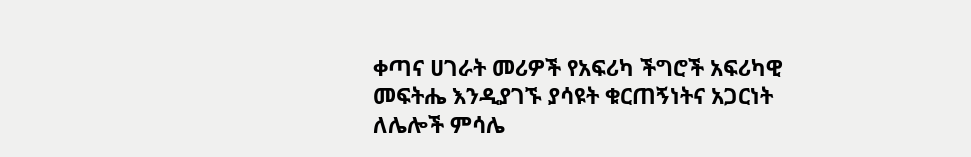ቀጣና ሀገራት መሪዎች የአፍሪካ ችግሮች አፍሪካዊ መፍትሔ እንዲያገኙ ያሳዩት ቁርጠኝነትና አጋርነት ለሌሎች ምሳሌ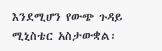እንደሚሆን የውጭ ጉዳይ ሚኒስቴር አስታውቋል፡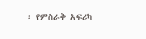፡ የምስራቅ አፍሪካ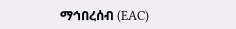ማኅበረሰብ (EAC)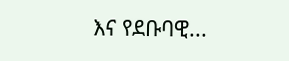እና የደቡባዊ...